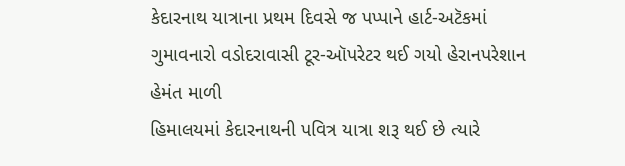કેદારનાથ યાત્રાના પ્રથમ દિવસે જ પપ્પાને હાર્ટ-અટૅકમાં ગુમાવનારો વડોદરાવાસી ટૂર-ઑપરેટર થઈ ગયો હેરાનપરેશાન
હેમંત માળી
હિમાલયમાં કેદારનાથની પવિત્ર યાત્રા શરૂ થઈ છે ત્યારે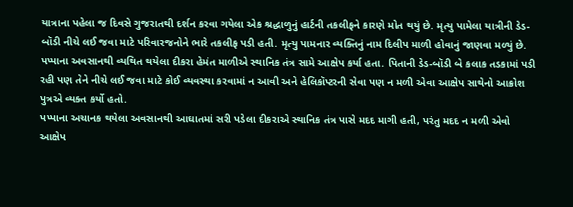યાત્રાના પહેલા જ દિવસે ગુજરાતથી દર્શન કરવા ગયેલા એક શ્રદ્ધાળુનું હાર્ટની તકલીફને કારણે મોત થયું છે. મૃત્યુ પામેલા યાત્રીની ડેડ-બૉડી નીચે લઈ જવા માટે પરિવારજનોને ભારે તકલીફ પડી હતી. મૃત્યુ પામનાર વ્યક્તિનું નામ દિલીપ માળી હોવાનું જાણવા મળ્યું છે. પપ્પાના અવસાનથી વ્યથિત થયેલા દીકરા હેમંત માળીએ સ્થાનિક તંત્ર સામે આક્ષેપ કર્યા હતા. પિતાની ડેડ-બૉડી બે કલાક તડકામાં પડી રહી પણ તેને નીચે લઈ જવા માટે કોઈ વ્યવસ્થા કરવામાં ન આવી અને હેલિકૉપ્ટરની સેવા પણ ન મળી એવા આક્ષેપ સાથેનો આક્રોશ પુત્રએ વ્યક્ત કર્યો હતો.
પપ્પાના અચાનક થયેલા અવસાનથી આઘાતમાં સરી પડેલા દીકરાએ સ્થાનિક તંત્ર પાસે મદદ માગી હતી, પરંતુ મદદ ન મળી એવો આક્ષેપ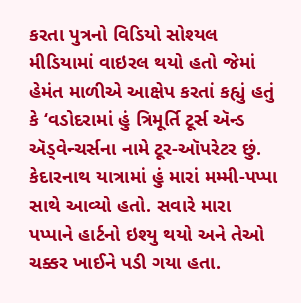કરતા પુત્રનો વિડિયો સોશ્યલ મીડિયામાં વાઇરલ થયો હતો જેમાં હેમંત માળીએ આક્ષેપ કરતાં કહ્યું હતું કે ‘વડોદરામાં હું ત્રિમૂર્તિ ટૂર્સ ઍન્ડ ઍડ્વેન્ચર્સના નામે ટૂર-ઑપરેટર છું. કેદારનાથ યાત્રામાં હું મારાં મમ્મી-પપ્પા સાથે આવ્યો હતો. સવારે મારા પપ્પાને હાર્ટનો ઇશ્યુ થયો અને તેઓ ચક્કર ખાઈને પડી ગયા હતા.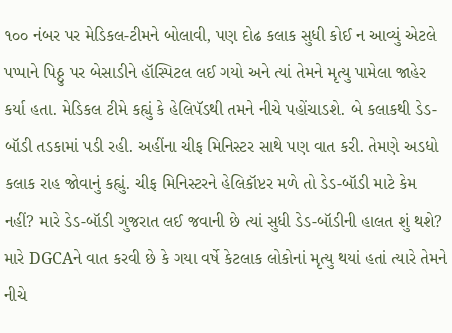૧૦૦ નંબર પર મેડિકલ-ટીમને બોલાવી, પણ દોઢ કલાક સુધી કોઈ ન આવ્યું એટલે પપ્પાને પિઠ્ઠુ પર બેસાડીને હૉસ્પિટલ લઈ ગયો અને ત્યાં તેમને મૃત્યુ પામેલા જાહેર કર્યા હતા. મેડિકલ ટીમે કહ્યું કે હેલિપૅડથી તમને નીચે પહોંચાડશે. બે કલાકથી ડેડ-બૉડી તડકામાં પડી રહી. અહીંના ચીફ મિનિસ્ટર સાથે પણ વાત કરી. તેમણે અડધો કલાક રાહ જોવાનું કહ્યું. ચીફ મિનિસ્ટરને હેલિકૉપ્ટર મળે તો ડેડ-બૉડી માટે કેમ નહીં? મારે ડેડ-બૉડી ગુજરાત લઈ જવાની છે ત્યાં સુધી ડેડ-બૉડીની હાલત શું થશે? મારે DGCAને વાત કરવી છે કે ગયા વર્ષે કેટલાક લોકોનાં મૃત્યુ થયાં હતાં ત્યારે તેમને નીચે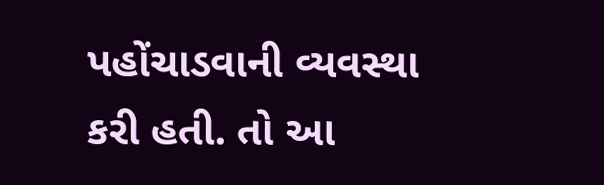પહોંચાડવાની વ્યવસ્થા કરી હતી. તો આ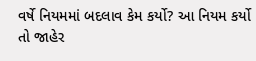વર્ષે નિયમમાં બદલાવ કેમ કર્યો? આ નિયમ કર્યો તો જાહેર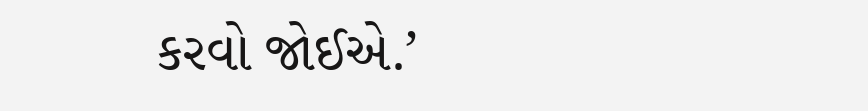કરવો જોઈએ.’